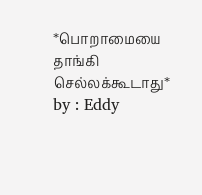*பொறாமையை தாங்கி செல்லக்கூடாது*
by : Eddy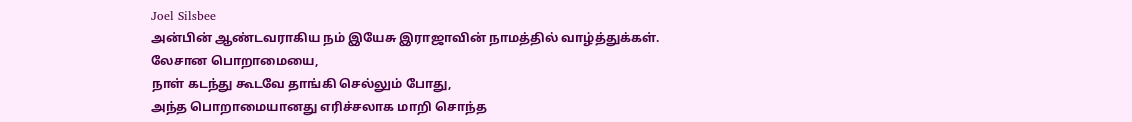Joel Silsbee
அன்பின் ஆண்டவராகிய நம் இயேசு இராஜாவின் நாமத்தில் வாழ்த்துக்கள்.
லேசான பொறாமையை,
நாள் கடந்து கூடவே தாங்கி செல்லும் போது,
அந்த பொறாமையானது எரிச்சலாக மாறி சொந்த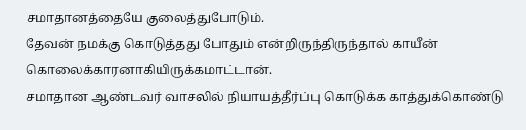சமாதானத்தையே குலைத்துபோடும்.
தேவன் நமக்கு கொடுத்தது போதும் என்றிருந்திருந்தால் காயீன் கொலைக்காரனாகியிருக்கமாட்டான்.
சமாதான ஆண்டவர் வாசலில் நியாயத்தீர்ப்பு கொடுக்க காத்துக்கொண்டு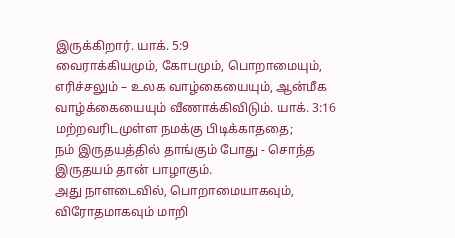இருக்கிறார். யாக். 5:9
வைராக்கியமும், கோபமும், பொறாமையும், எரிச்சலும் – உலக வாழ்கையையும், ஆன்மீக வாழ்க்கையையும் வீணாக்கிவிடும். யாக். 3:16
மற்றவரிடமுள்ள நமக்கு பிடிக்காததை;
நம் இருதயத்தில் தாங்கும் போது - சொந்த இருதயம் தான் பாழாகும்.
அது நாளடைவில், பொறாமையாகவும், விரோதமாகவும் மாறி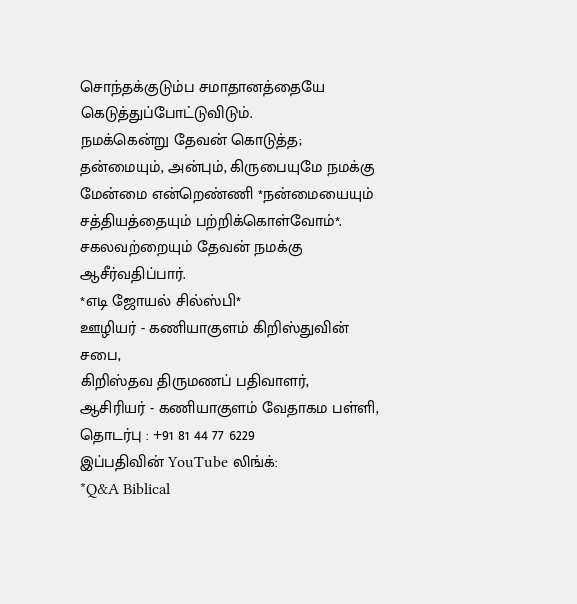சொந்தக்குடும்ப சமாதானத்தையே கெடுத்துப்போட்டுவிடும்.
நமக்கென்று தேவன் கொடுத்த;
தன்மையும், அன்பும், கிருபையுமே நமக்கு மேன்மை என்றெண்ணி *நன்மையையும் சத்தியத்தையும் பற்றிக்கொள்வோம்*.
சகலவற்றையும் தேவன் நமக்கு ஆசீர்வதிப்பார்.
*எடி ஜோயல் சில்ஸ்பி*
ஊழியர் - கணியாகுளம் கிறிஸ்துவின் சபை,
கிறிஸ்தவ திருமணப் பதிவாளர்,
ஆசிரியர் - கணியாகுளம் வேதாகம பள்ளி,
தொடர்பு : +91 81 44 77 6229
இப்பதிவின் YouTube லிங்க்:
*Q&A Biblical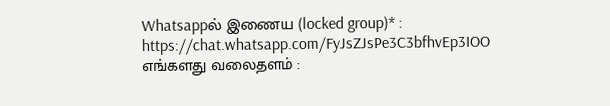Whatsappல் இணைய (locked group)* :
https://chat.whatsapp.com/FyJsZJsPe3C3bfhvEp3IOO
எங்களது வலைதளம் :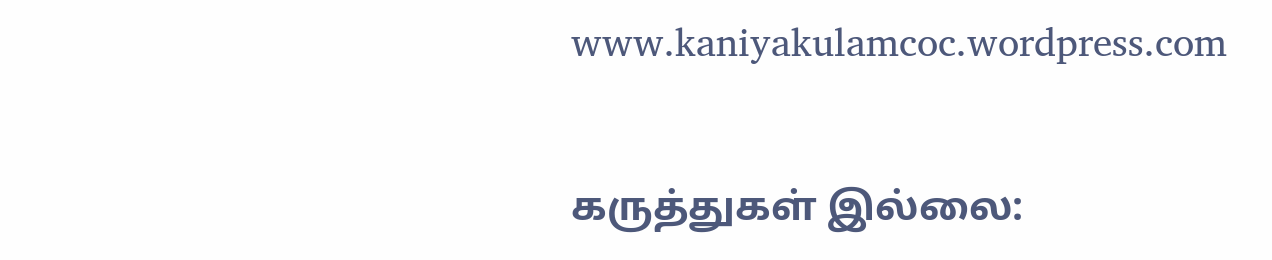www.kaniyakulamcoc.wordpress.com

கருத்துகள் இல்லை: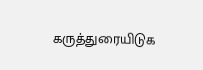கருத்துரையிடுக